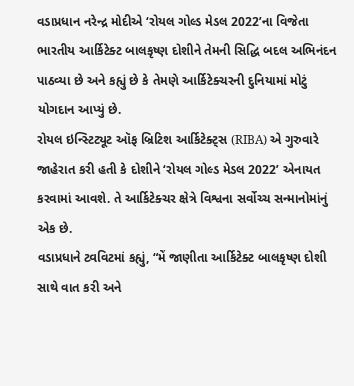વડાપ્રધાન નરેન્દ્ર મોદીએ ‘રોયલ ગોલ્ડ મેડલ 2022’ના વિજેતા ભારતીય આર્કિટેક્ટ બાલકૃષ્ણ દોશીને તેમની સિદ્ધિ બદલ અભિનંદન પાઠવ્યા છે અને કહ્યું છે કે તેમણે આર્કિટેક્ચરની દુનિયામાં મોટું યોગદાન આપ્યું છે.
રોયલ ઇન્સ્ટિટ્યૂટ ઑફ બ્રિટિશ આર્કિટેક્ટ્સ (RIBA) એ ગુરુવારે જાહેરાત કરી હતી કે દોશીને ‘રોયલ ગોલ્ડ મેડલ 2022’ એનાયત કરવામાં આવશે. તે આર્કિટેક્ચર ક્ષેત્રે વિશ્વના સર્વોચ્ચ સન્માનોમાંનું એક છે.
વડાપ્રધાને ટ્વવિટમાં કહ્યું, “મેં જાણીતા આર્કિટેક્ટ બાલકૃષ્ણ દોશી સાથે વાત કરી અને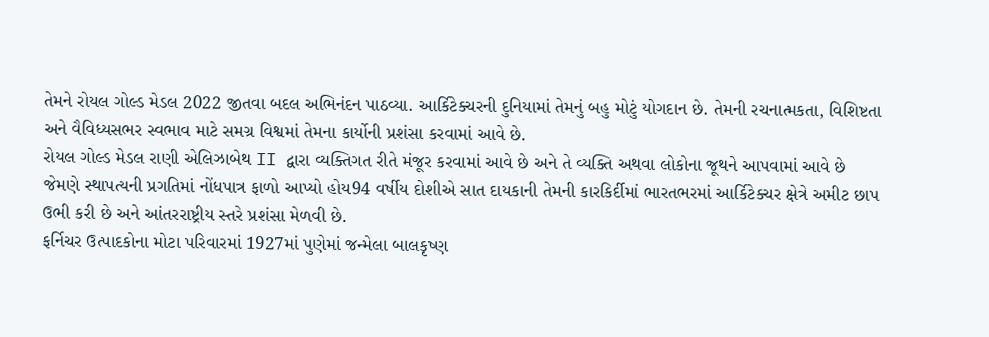તેમને રોયલ ગોલ્ડ મેડલ 2022 જીતવા બદલ અભિનંદન પાઠવ્યા. આર્કિટેક્ચરની દુનિયામાં તેમનું બહુ મોટું યોગદાન છે. તેમની રચનાત્મકતા, વિશિષ્ટતા અને વૈવિધ્યસભર સ્વભાવ માટે સમગ્ર વિશ્વમાં તેમના કાર્યોની પ્રશંસા કરવામાં આવે છે.
રોયલ ગોલ્ડ મેડલ રાણી એલિઝાબેથ II દ્વારા વ્યક્તિગત રીતે મંજૂર કરવામાં આવે છે અને તે વ્યક્તિ અથવા લોકોના જૂથને આપવામાં આવે છે જેમણે સ્થાપત્યની પ્રગતિમાં નોંધપાત્ર ફાળો આપ્યો હોય94 વર્ષીય દોશીએ સાત દાયકાની તેમની કારકિર્દીમાં ભારતભરમાં આર્કિટેક્ચર ક્ષેત્રે અમીટ છાપ ઉભી કરી છે અને આંતરરાષ્ટ્રીય સ્તરે પ્રશંસા મેળવી છે.
ફર્નિચર ઉત્પાદકોના મોટા પરિવારમાં 1927માં પુણેમાં જન્મેલા બાલકૃષ્ણ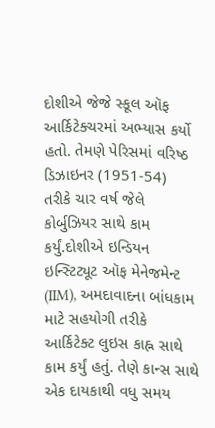દોશીએ જેજે સ્કૂલ ઑફ આર્કિટેક્ચરમાં અભ્યાસ કર્યો હતો. તેમણે પેરિસમાં વરિષ્ઠ ડિઝાઇનર (1951-54) તરીકે ચાર વર્ષ જેલે કોર્બુઝિયર સાથે કામ કર્યું.દોશીએ ઇન્ડિયન ઇન્સ્ટિટ્યૂટ ઑફ મેનેજમેન્ટ (IIM), અમદાવાદના બાંધકામ માટે સહયોગી તરીકે આર્કિટેક્ટ લુઇસ કાહ્ન સાથે કામ કર્યું હતું. તેણે કાન્સ સાથે એક દાયકાથી વધુ સમય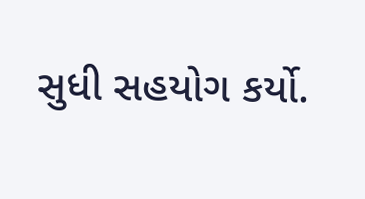સુધી સહયોગ કર્યો.